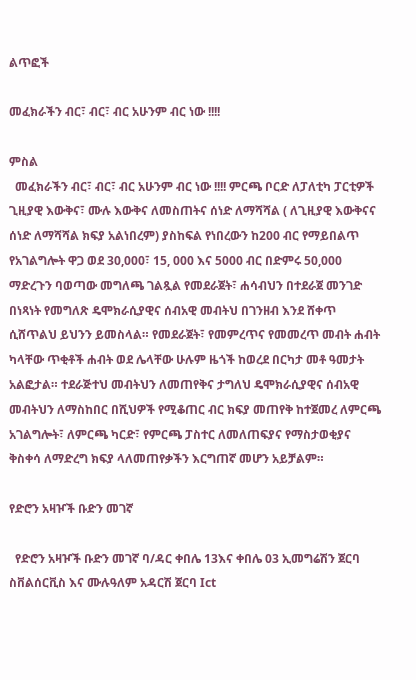ልጥፎች

መፈክራችን ብር፣ ብር፣ ብር አሁንም ብር ነው !!!!

ምስል
  መፈክራችን ብር፣ ብር፣ ብር አሁንም ብር ነው !!!! ምርጫ ቦርድ ለፓለቲካ ፓርቲዎች ጊዚያዊ እውቅና፣ ሙሉ እውቅና ለመስጠትና ሰነድ ለማሻሻል ( ለጊዚያዊ እውቅናና ሰነድ ለማሻሻል ክፍያ አልነበረም) ያስከፍል የነበረውን ከ200 ብር የማይበልጥ የአገልግሎት ዋጋ ወደ 30,000፣ 15, 000 እና 5000 ብር በድምሩ 50,000 ማድረጉን ባወጣው መግለጫ ገልጿል የመደራጀት፣ ሐሳብህን በተደራጀ መንገድ በነጻነት የመግለጽ ዴሞክራሲያዊና ሰብአዊ መብትህ በገንዘብ እንደ ሸቀጥ ሲሸጥልህ ይህንን ይመስላል። የመደራጀት፣ የመምረጥና የመመረጥ መብት ሐብት ካላቸው ጥቂቶች ሐብት ወደ ሌላቸው ሁሉም ዜጎች ከወረደ በርካታ መቶ ዓመታት አልፎታል። ተደራጅተህ መብትህን ለመጠየቅና ታግለህ ዴሞክራሲያዊና ሰብአዊ መብትህን ለማስከበር በሺህዎች የሚቆጠር ብር ክፍያ መጠየቅ ከተጀመረ ለምርጫ አገልግሎት፣ ለምርጫ ካርድ፣ የምርጫ ፓስተር ለመለጠፍያና የማስታወቂያና ቅስቀሳ ለማድረግ ክፍያ ላለመጠየቃችን እርግጠኛ መሆን አይቻልም።

የድሮን አዛዦች ቡድን መገኛ

  የድሮን አዛዦች ቡድን መገኛ ባ/ዳር ቀበሌ 13እና ቀበሌ 03 ኢመግሬሽን ጀርባ ስቨልሰርቪስ እና ሙሉዓለም አዳርሽ ጀርባ Ict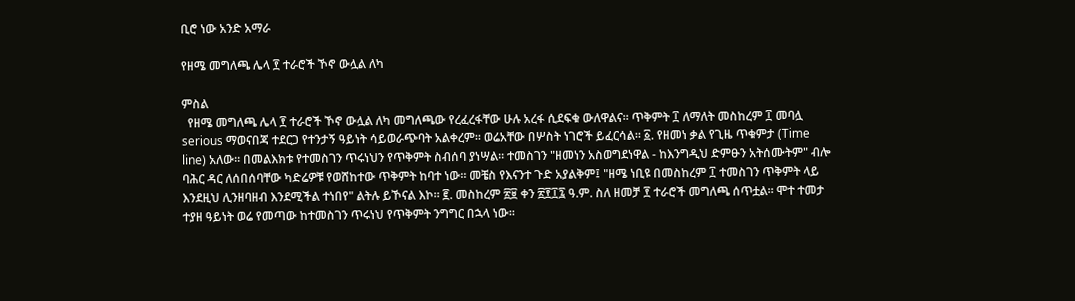ቢሮ ነው አንድ አማራ

የዘሜ መግለጫ ሌላ ፻ ተራሮች ኾኖ ውሏል ለካ

ምስል
  የዘሜ መግለጫ ሌላ ፻ ተራሮች ኾኖ ውሏል ለካ መግለጫው የረፈረፋቸው ሁሉ አረፋ ሲደፍቁ ውለዋልና። ጥቅምት ፲ ለማለት መስከረም ፲ መባሏ serious ማወናበጃ ተደርጋ የተንታኝ ዓይነት ሳይወራጭባት አልቀረም። ወሬአቸው በሦስት ነገሮች ይፈርሳል። ፩. የዘመነ ቃል የጊዜ ጥቁምታ (Time line) አለው። በመልእክቱ የተመስገን ጥሩነህን የጥቅምት ስብሰባ ያነሣል። ተመስገን "ዘመነን አስወግደነዋል - ከእንግዲህ ድምፁን አትሰሙትም" ብሎ ባሕር ዳር ለሰበሰባቸው ካድሬዎቹ የወሸከተው ጥቅምት ከባተ ነው። መቼስ የእናንተ ጉድ አያልቅም፤ "ዘሜ ነቢዩ በመስከረም ፲ ተመስገን ጥቅምት ላይ እንደዚህ ሊንዘባዘብ እንደሚችል ተነበየ" ልትሉ ይኾናል እኮ። ፪. መስከረም ፳፱ ቀን ፳፻፲፯ ዓ.ም. ስለ ዘመቻ ፻ ተራሮች መግለጫ ሰጥቷል። ሞተ ተመታ ተያዘ ዓይነት ወሬ የመጣው ከተመስገን ጥሩነህ የጥቅምት ንግግር በኋላ ነው።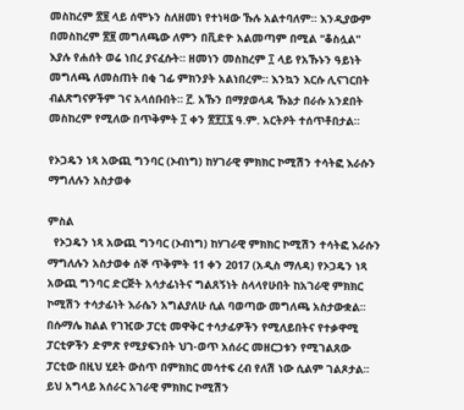መስከረም ፳፱ ላይ ሰሞኑን ስለዘመነ የተነዛው ኹሉ አልተባለም። እንዲያውም በመስከረም ፳፱ መግለጫው ለምን በቪድዮ አልመጣም በሚል "ቆስሏል" እያሉ የሐሰት ወሬ ነበረ ያናፈሱት። ዘመነን መስከረም ፲ ላይ የአኹኑን ዓይነት መግለጫ ለመስጠት በቂ ገፊ ምክንያት አልነበረም። እንኳን እርሱ ሊናገርበት ብልጽግናዎችም ገና አላሰቡበት። ፫. አኹን በማያወላዳ ኹኔታ በራሱ አንደበት መስከረም የሚለው በጥቅምት ፲ ቀን ፳፻፲፯ ዓ.ም. አርትዖት ተሰጥቶበታል።

የኦጋዴን ነጻ አውጪ ግንባር (ኦብነግ) ከሃገራዊ ምክክር ኮሚሽን ተሳትፎ እራሱን ማግለሉን አስታወቀ

ምስል
  የኦጋዴን ነጻ አውጪ ግንባር (ኦብነግ) ከሃገራዊ ምክክር ኮሚሽን ተሳትፎ እራሱን ማግለሉን አስታወቀ ሰኞ ጥቅምት 11 ቀን 2017 (አዲስ ማለዳ) የኦጋዴን ነጻ አውጪ ግንባር ድርጅት አሳታፊነትና ግልጸኝነት ስላላየሁበት ከአገራዊ ምክክር ኮሚሽን ተሳታፊነት እራሴን አግልያለሁ ሲል ባወጣው መግለጫ አስታውቋል፡፡ በሱማሌ ክልል የገዢው ፓርቲ መዋቅር ተሳታፊዎችን የሚለይበትና የተቃዋሚ ፓርቲዎችን ድምጽ የሚያፍንበት ህገ-ወጥ አሰራር መዘርጋቱን የሚገልጸው ፓርቲው በዚህ ሂደት ውስጥ በምክክር መሳተፍ ረብ የለሽ ነው ሲልም ገልጾታል፡፡ ይህ አግላይ አሰራር አገራዊ ምክክር ኮሚሽን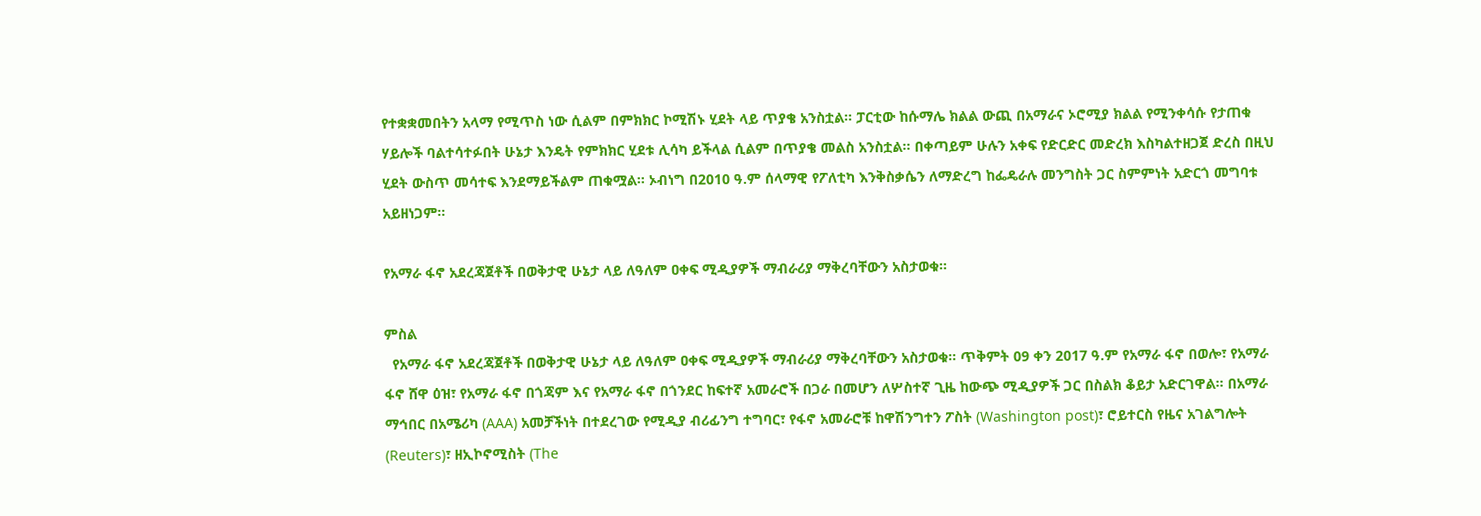የተቋቋመበትን አላማ የሚጥስ ነው ሲልም በምክክር ኮሚሽኑ ሂደት ላይ ጥያቄ አንስቷል፡፡ ፓርቲው ከሱማሌ ክልል ውጪ በአማራና ኦሮሚያ ክልል የሚንቀሳሱ የታጠቁ ሃይሎች ባልተሳተፉበት ሁኔታ እንዴት የምክክር ሂደቱ ሊሳካ ይችላል ሲልም በጥያቄ መልስ አንስቷል፡፡ በቀጣይም ሁሉን አቀፍ የድርድር መድረክ እስካልተዘጋጀ ድረስ በዚህ ሂደት ውስጥ መሳተፍ እንደማይችልም ጠቁሟል፡፡ ኦብነግ በ2010 ዓ.ም ሰላማዊ የፖለቲካ እንቅስቃሴን ለማድረግ ከፌዴራሉ መንግስት ጋር ስምምነት አድርጎ መግባቱ አይዘነጋም፡፡

የአማራ ፋኖ አደረጃጀቶች በወቅታዊ ሁኔታ ላይ ለዓለም ዐቀፍ ሚዲያዎች ማብራሪያ ማቅረባቸውን አስታወቁ።

ምስል
  የአማራ ፋኖ አደረጃጀቶች በወቅታዊ ሁኔታ ላይ ለዓለም ዐቀፍ ሚዲያዎች ማብራሪያ ማቅረባቸውን አስታወቁ። ጥቅምት 09 ቀን 2017 ዓ.ም የአማራ ፋኖ በወሎ፣ የአማራ ፋኖ ሸዋ ዕዝ፣ የአማራ ፋኖ በጎጃም እና የአማራ ፋኖ በጎንደር ከፍተኛ አመራሮች በጋራ በመሆን ለሦስተኛ ጊዜ ከውጭ ሚዲያዎች ጋር በስልክ ቆይታ አድርገዋል። በአማራ ማኅበር በአሜሪካ (AAA) አመቻችነት በተደረገው የሚዲያ ብሪፊንግ ተግባር፣ የፋኖ አመራሮቹ ከዋሽንግተን ፖስት (Washington post)፣ ሮይተርስ የዜና አገልግሎት (Reuters)፣ ዘኢኮኖሚስት (The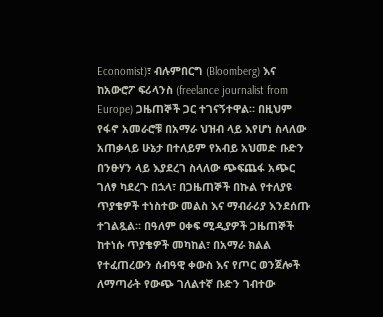Economist)፣ ብሉምበርግ (Bloomberg) እና ከአውሮፖ ፍሪላንስ (freelance journalist from Europe) ጋዜጠኞች ጋር ተገናኝተዋል። በዚህም የፋኖ አመራሮቹ በአማራ ህዝብ ላይ እየሆነ ስላለው አጠቃላይ ሁኔታ በተለይም የአብይ አህመድ ቡድን በንፁሃን ላይ እያደረገ ስላለው ጭፍጨፋ አጭር ገለፃ ካደረጉ በኋላ፣ በጋዜጠኞች በኩል የተለያዩ ጥያቄዎች ተነስተው መልስ እና ማብራሪያ እንደሰጡ ተገልጿል። በዓለም ዐቀፍ ሚዲያዎች ጋዜጠኞች ከተነሱ ጥያቄዎች መካከል፣ በአማራ ክልል የተፈጠረውን ሰብዓዊ ቀውስ እና የጦር ወንጀሎች ለማጣራት የውጭ ገለልተኛ ቡድን ገብተው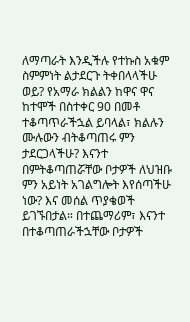ለማጣራት እንዲችሉ የተኩስ አቁም ስምምነት ልታደርጉ ትቀበላላችሁ ወይ? የአማራ ክልልን ከዋና ዋና ከተሞች በስተቀር 90 በመቶ ተቆጣጥራችኋል ይባላል፣ ክልሉን ሙሉውን ብትቆጣጠሩ ምን ታደርጋላችሁ? እናንተ በምትቆጣጠሯቸው ቦታዎች ለህዝቡ ምን አይነት አገልግሎት እየሰጣችሁ ነው? እና መሰል ጥያቄወች ይገኙበታል። በተጨማሪም፣ እናንተ በተቆጣጠራችኋቸው ቦታዎች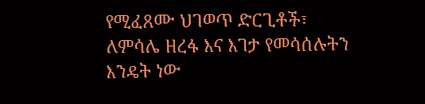የሚፈጸሙ ህገወጥ ድርጊቶች፣ ለምሳሌ ዘረፋ እና እገታ የመሳሰሉትን እንዴት ነው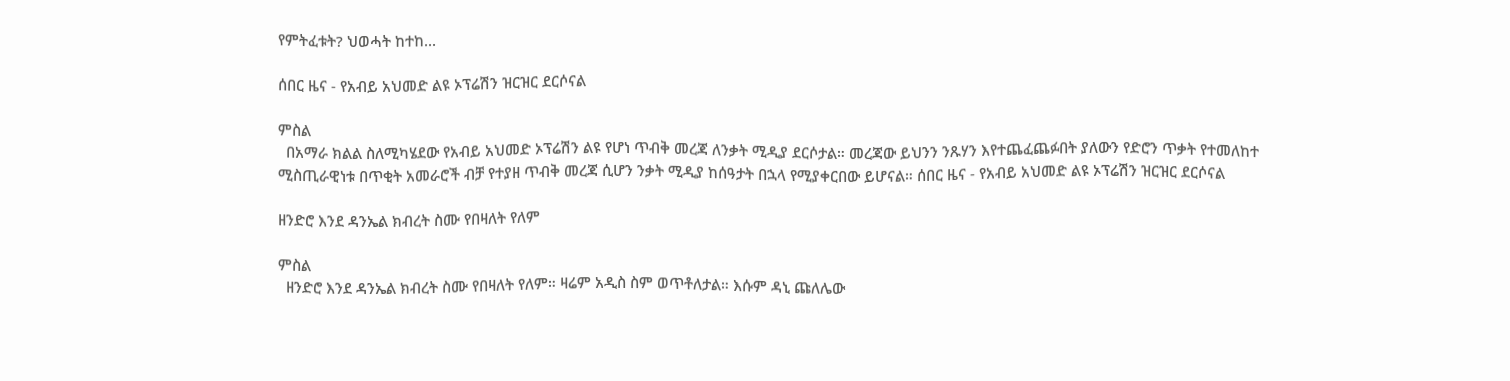የምትፈቱት? ህወሓት ከተከ...

ሰበር ዜና - የአብይ አህመድ ልዩ ኦፕሬሽን ዝርዝር ደርሶናል

ምስል
  በአማራ ክልል ስለሚካሄደው የአብይ አህመድ ኦፕሬሽን ልዩ የሆነ ጥብቅ መረጃ ለንቃት ሚዲያ ደርሶታል። መረጃው ይህንን ንጹሃን እየተጨፈጨፉበት ያለውን የድሮን ጥቃት የተመለከተ ሚስጢራዊነቱ በጥቂት አመራሮች ብቻ የተያዘ ጥብቅ መረጃ ሲሆን ንቃት ሚዲያ ከሰዓታት በኋላ የሚያቀርበው ይሆናል። ሰበር ዜና - የአብይ አህመድ ልዩ ኦፕሬሽን ዝርዝር ደርሶናል

ዘንድሮ እንደ ዳንኤል ክብረት ስሙ የበዛለት የለም

ምስል
  ዘንድሮ እንደ ዳንኤል ክብረት ስሙ የበዛለት የለም። ዛሬም አዲስ ስም ወጥቶለታል። እሱም ዳኒ ጩለሌው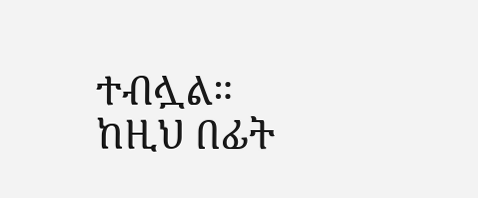ተብሏል። ከዚህ በፊት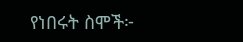የነበሩት ስሞች፦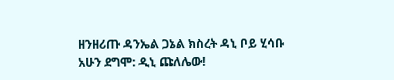ዘንዘሪጡ ዳንኤል ጋኔል ክስረት ዳኒ ቦይ ሂሳቡ አሁን ደግሞ: ዲኒ ጩለሌው!